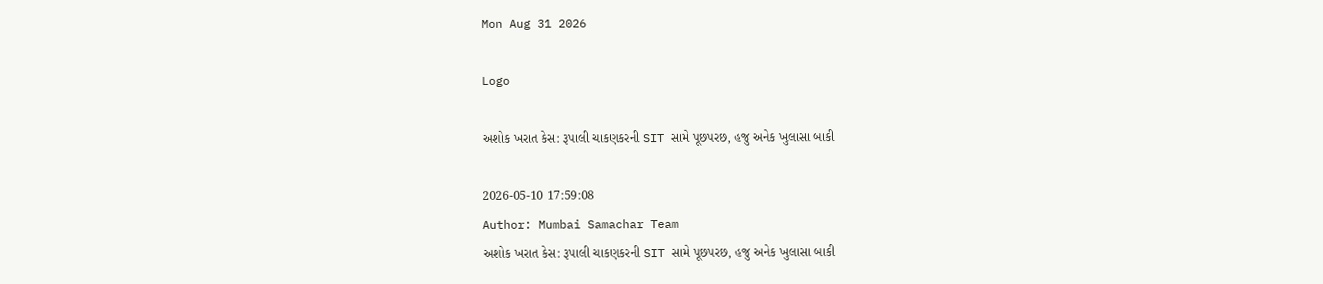Mon Aug 31 2026

Logo

અશોક ખરાત કેસ: રૂપાલી ચાકણકરની SIT સામે પૂછપરછ, હજુ અનેક ખુલાસા બાકી

2026-05-10 17:59:08
Author: Mumbai Samachar Team
અશોક ખરાત કેસ: રૂપાલી ચાકણકરની SIT સામે પૂછપરછ, હજુ અનેક ખુલાસા બાકી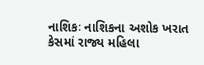નાશિકઃ નાશિકના અશોક ખરાત કેસમાં રાજ્ય મહિલા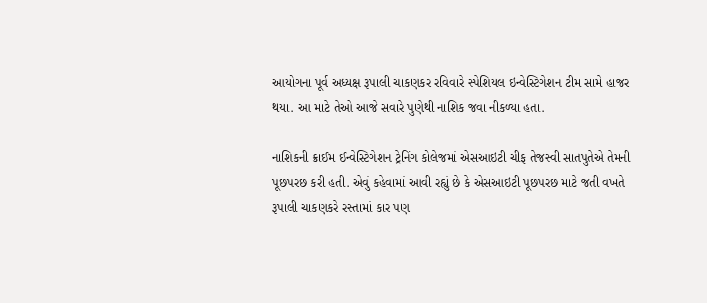આયોગના પૂર્વ અધ્યક્ષ રૂપાલી ચાકણકર રવિવારે સ્પેશિયલ ઇન્વેસ્ટિગેશન ટીમ સામે હાજર થયા. આ માટે તેઓ આજે સવારે પુણેથી નાશિક જવા નીકળ્યા હતા.

નાશિકની ક્રાઈમ ઈન્વેસ્ટિગેશન ટ્રેનિંગ કોલેજમાં એસઆઇટી ચીફ તેજસ્વી સાતપુતેએ તેમની પૂછપરછ કરી હતી. એવું કહેવામાં આવી રહ્યું છે કે એસઆઇટી પૂછપરછ માટે જતી વખતે રૂપાલી ચાકણકરે રસ્તામાં કાર પણ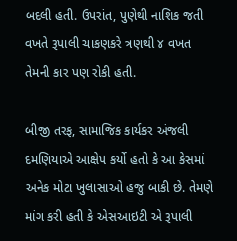બદલી હતી. ઉપરાંત, પુણેથી નાશિક જતી વખતે રૂપાલી ચાકણકરે ત્રણથી ૪ વખત તેમની કાર પણ રોકી હતી.

બીજી તરફ, સામાજિક કાર્યકર અંજલી દમણિયાએ આક્ષેપ કર્યો હતો કે આ કેસમાં અનેક મોટા ખુલાસાઓ હજુ બાકી છે. તેમણે માંગ કરી હતી કે એસઆઇટી એ રૂપાલી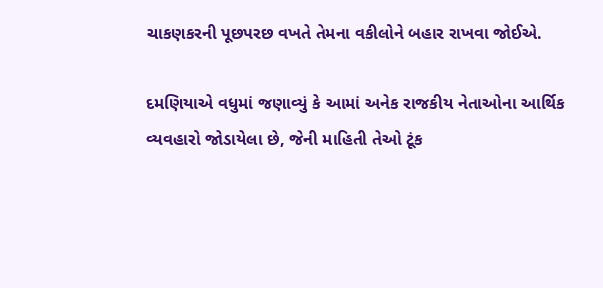ચાકણકરની પૂછપરછ વખતે તેમના વકીલોને બહાર રાખવા જોઈએ.

દમણિયાએ વધુમાં જણાવ્યું કે આમાં અનેક રાજકીય નેતાઓના આર્થિક વ્યવહારો જોડાયેલા છે, જેની માહિતી તેઓ ટૂંક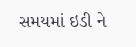સમયમાં ઇડી ને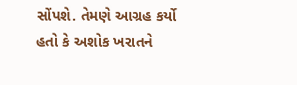સોંપશે. તેમણે આગ્રહ કર્યો હતો કે અશોક ખરાતને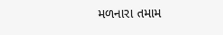મળનારા તમામ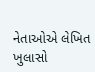નેતાઓએ લેખિત ખુલાસો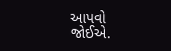આપવો જોઈએ.